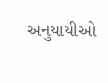અનુયાયીઓ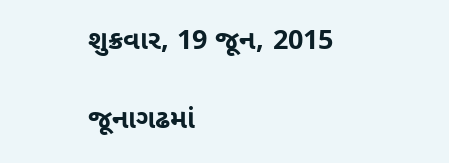શુક્રવાર, 19 જૂન, 2015

જૂનાગઢમાં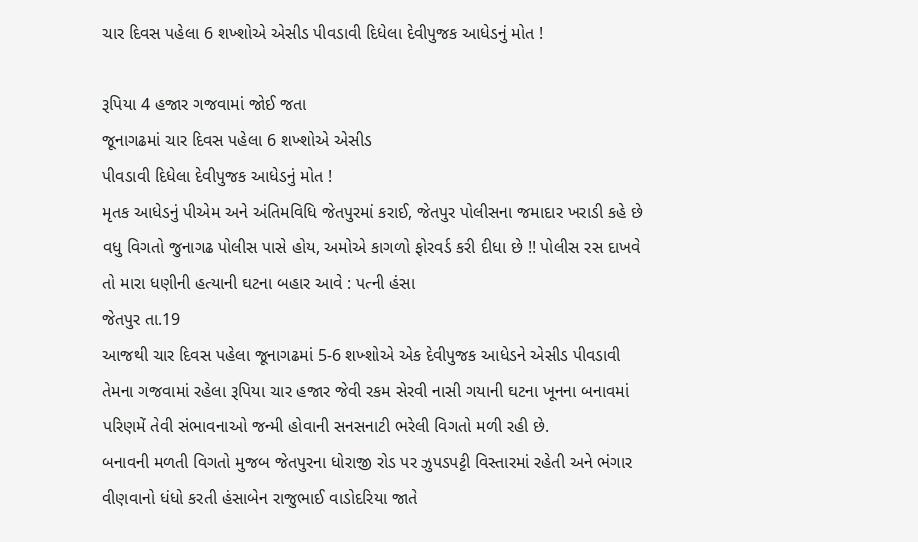ચાર દિવસ પહેલા 6 શખ્શોએ એસીડ પીવડાવી દિધેલા દેવીપુજક આધેડનું મોત !

રૂપિયા 4 હજાર ગજવામાં જોઈ જતા
જૂનાગઢમાં ચાર દિવસ પહેલા 6 શખ્શોએ એસીડ
પીવડાવી દિધેલા દેવીપુજક આધેડનું મોત !
મૃતક આધેડનું પીએમ અને અંતિમવિધિ જેતપુરમાં કરાઈ, જેતપુર પોલીસના જમાદાર ખરાડી કહે છે વધુ વિગતો જુનાગઢ પોલીસ પાસે હોય, અમોએ કાગળો ફોરવર્ડ કરી દીધા છે !! પોલીસ રસ દાખવે તો મારા ધણીની હત્યાની ઘટના બહાર આવે : પત્ની હંસા
જેતપુર તા.19
આજથી ચાર દિવસ પહેલા જૂનાગઢમાં 5-6 શખ્શોએ એક દેવીપુજક આધેડને એસીડ પીવડાવી તેમના ગજવામાં રહેલા રૂપિયા ચાર હજાર જેવી રકમ સેરવી નાસી ગયાની ઘટના ખૂનના બનાવમાં પરિણમેં તેવી સંભાવનાઓ જન્મી હોવાની સનસનાટી ભરેલી વિગતો મળી રહી છે.
બનાવની મળતી વિગતો મુજબ જેતપુરના ધોરાજી રોડ પર ઝુપડપટ્ટી વિસ્તારમાં રહેતી અને ભંગાર વીણવાનો ધંધો કરતી હંસાબેન રાજુભાઈ વાડોદરિયા જાતે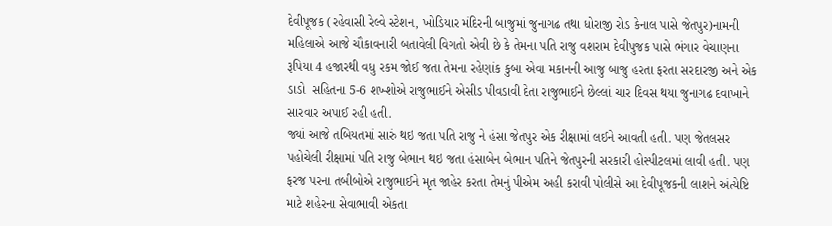દેવીપૂજક (રહેવાસી રેલ્વે સ્ટેશન, ખોડિયાર મંદિરની બાજુમાં જુનાગઢ તથા ધોરાજી રોડ કેનાલ પાસે જેતપુર)નામની મહિલાએ આજે ચૌકાવનારી બતાવેલી વિગતો એવી છે કે તેમના પતિ રાજુ વશરામ દેવીપુજક પાસે ભંગાર વેચાણના રૂપિયા 4 હજારથી વધુ રકમ જોઈ જતા તેમના રહેણાંક કુબા એવા મકાનની આજુ બાજુ હરતા ફરતા સરદારજી અને એક ડાડો  સહિતના 5-6 શખ્શોએ રાજુભાઈને એસીડ પીવડાવી દેતા રાજુભાઈને છેલ્લાં ચાર દિવસ થયા જુનાગઢ દવાખાને સારવાર અપાઈ રહી હતી.
જ્યાં આજે તબિયતમાં સારું થઇ જતા પતિ રાજુ ને હંસા જેતપુર એક રીક્ષામાં લઈને આવતી હતી. પણ જેતલસર પહોચેલી રીક્ષામાં પતિ રાજુ બેભાન થઇ જતા હંસાબેન બેભાન પતિને જેતપુરની સરકારી હોસ્પીટલમાં લાવી હતી. પણ ફરજ પરના તબીબોએ રાજુભાઈને મૃત જાહેર કરતા તેમનું પીએમ અહી કરાવી પોલીસે આ દેવીપૂજકની લાશને અંત્યેષ્ટિ માટે શહેરના સેવાભાવી એકતા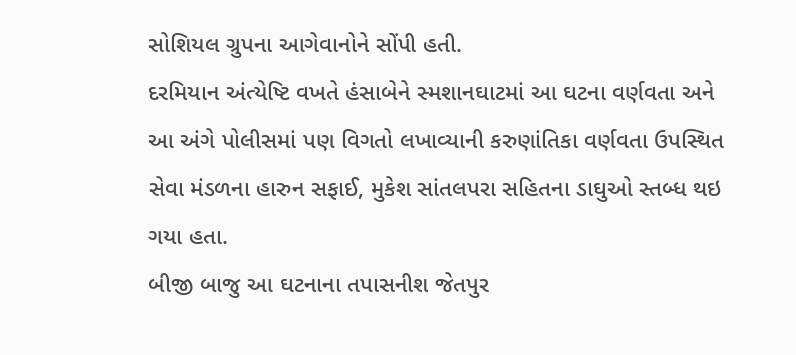સોશિયલ ગ્રુપના આગેવાનોને સોંપી હતી.
દરમિયાન અંત્યેષ્ટિ વખતે હંસાબેને સ્મશાનઘાટમાં આ ઘટના વર્ણવતા અને આ અંગે પોલીસમાં પણ વિગતો લખાવ્યાની કરુણાંતિકા વર્ણવતા ઉપસ્થિત સેવા મંડળના હારુન સફાઈ, મુકેશ સાંતલપરા સહિતના ડાઘુઓ સ્તબ્ધ થઇ ગયા હતા.
બીજી બાજુ આ ઘટનાના તપાસનીશ જેતપુર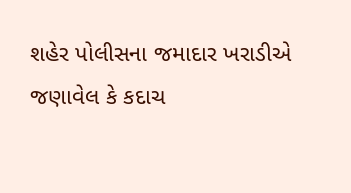શહેર પોલીસના જમાદાર ખરાડીએ જણાવેલ કે કદાચ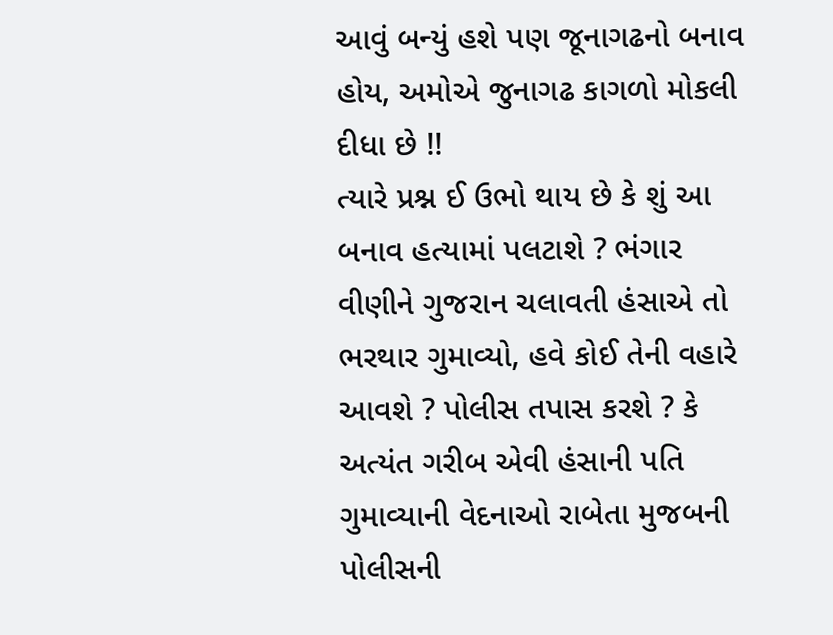આવું બન્યું હશે પણ જૂનાગઢનો બનાવ હોય, અમોએ જુનાગઢ કાગળો મોકલી દીધા છે !!
ત્યારે પ્રશ્ન ઈ ઉભો થાય છે કે શું આ બનાવ હત્યામાં પલટાશે ? ભંગાર વીણીને ગુજરાન ચલાવતી હંસાએ તો ભરથાર ગુમાવ્યો, હવે કોઈ તેની વહારે આવશે ? પોલીસ તપાસ કરશે ? કે અત્યંત ગરીબ એવી હંસાની પતિ ગુમાવ્યાની વેદનાઓ રાબેતા મુજબની પોલીસની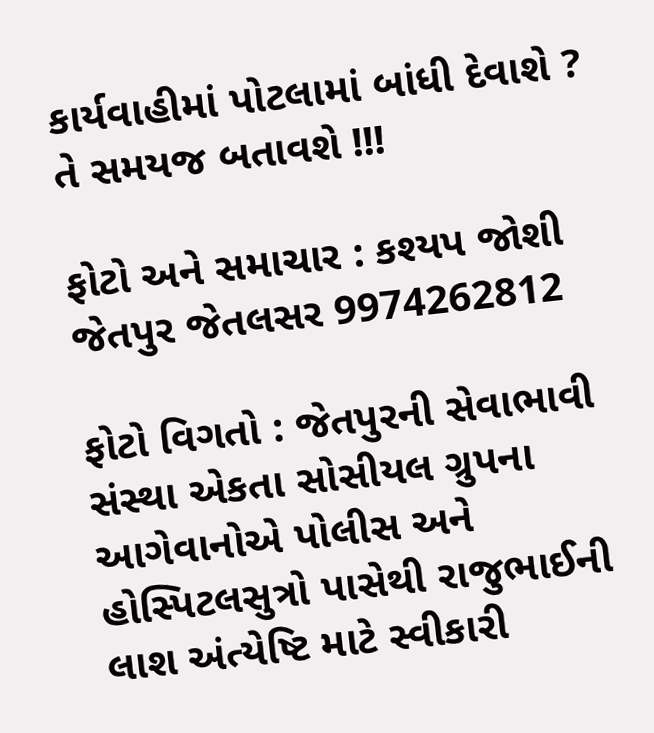કાર્યવાહીમાં પોટલામાં બાંધી દેવાશે ? તે સમયજ બતાવશે !!!

ફોટો અને સમાચાર : કશ્યપ જોશી જેતપુર જેતલસર 9974262812

ફોટો વિગતો : જેતપુરની સેવાભાવી સંસ્થા એકતા સોસીયલ ગ્રુપના આગેવાનોએ પોલીસ અને હોસ્પિટલસુત્રો પાસેથી રાજુભાઈની લાશ અંત્યેષ્ટિ માટે સ્વીકારી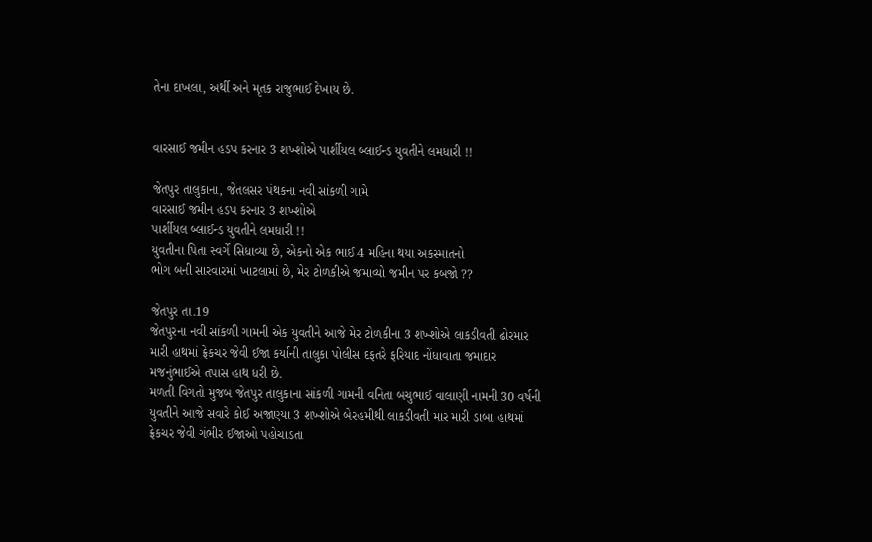તેના દાખલા, અર્થી અને મૃતક રાજુભાઈ દેખાય છે.


વારસાઈ જમીન હડપ કરનાર 3 શખ્શોએ પાર્શીયલ બ્લાઈન્ડ યુવતીને લમધારી !!

જેતપુર તાલુકાના, જેતલસર પંથકના નવી સાંકળી ગામે
વારસાઈ જમીન હડપ કરનાર 3 શખ્શોએ
પાર્શીયલ બ્લાઈન્ડ યુવતીને લમધારી !!
યુવતીના પિતા સ્વર્ગે સિધાવ્યા છે, એકનો એક ભાઈ 4 મહિના થયા અકસ્માતનો
ભોગ બની સારવારમાં ખાટલામાં છે, મેર ટોળકીએ જમાવ્યો જમીન પર કબજો ??

જેતપુર તા.19
જેતપુરના નવી સાંકળી ગામની એક યુવતીને આજે મેર ટોળકીના 3 શખ્શોએ લાકડીવતી ઢોરમાર મારી હાથમાં ફ્રેકચર જેવી ઈજા કર્યાની તાલુકા પોલીસ દફતરે ફરિયાદ નોંધાવાતા જમાદાર મજનુંભાઈએ તપાસ હાથ ધરી છે.
મળતી વિગતો મુજબ જેતપુર તાલુકાના સાંકળી ગામની વનિતા બચુભાઈ વાલાણી નામની 30 વર્ષની યુવતીને આજે સવારે કોઈ અજાણ્યા 3 શખ્શોએ બેરહમીથી લાકડીવતી માર મારી ડાબા હાથમાં ફ્રેકચર જેવી ગંભીર ઈજાઓ પહોચાડતા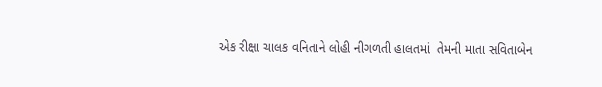એક રીક્ષા ચાલક વનિતાને લોહી નીગળતી હાલતમાં  તેમની માતા સવિતાબેન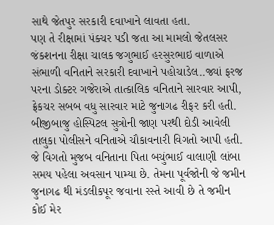સાથે જેતપુર સરકારી દવાખાને લાવતા હતા.
પણ તે રીક્ષામાં પંક્ચર પડી જતા આ મામલો જેતલસર જંકશનના રીક્ષા ચાલક જગુભાઈ હરસુરભાઇ વાળાએ સંભાળી વનિતાને સરકારી દવાખાને પહોચાડેલ..જ્યાં ફરજ પરના ડોક્ટર ગજેરાએ તાત્કાલિક વનિતાને સારવાર આપી, ફ્રેકચર સબબ વધુ સારવાર માટે જુનાગઢ રીફર કરી હતી. બીજીબાજુ હોસ્પિટલ સુત્રોની જાણ પરથી દોડી આવેલી તાલુકા પોલીસને વનિતાએ ચૌકાવનારી વિગતો આપી હતી. જે વિગતો મુજબ વનિતાના પિતા બચુંભાઈ વાલાણી લાંબા સમય પહેલા અવસાન પામ્યા છે. તેમના પૂર્વજોની જે જમીન જુનાગઢ થી મંડલીકપૂર જવાના રસ્તે આવી છે તે જમીન કોઈ મેર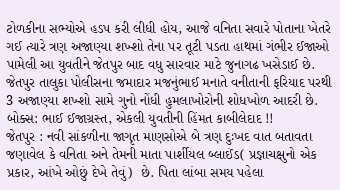ટોળકીના સભ્યોએ હડપ કરી લીધી હોય, આજે વનિતા સવારે પોતાના ખેતરે ગઈ ત્યારે ત્રણ અજાણ્યા શખ્શો તેના પર તૂટી પડતા હાથમાં ગંભીર ઈજાઓ પામેલી આ યુવતીને જેતપુર બાદ વધુ સારવાર માટે જુનાગઢ ખસેડાઈ છે. જેતપુર તાલુકા પોલીસના જમાદાર મજનુંભાઈ મનાતે વનીતાની ફરિયાદ પરથી 3 અજાણ્યા શખ્શો સામે ગુનો નોંધી હુમલાખોરોની શોધખોળ આદરી છે.
બોક્સ: ભાઈ ઈજાગ્રસ્ત, એકલી યુવતીની હિંમત કાબીલેદાદ !!
જેતપુર : નવી સાંકળીના જાગૃત માણસોએ બે ત્રણ દુઃખદ વાત બતાવતા જણાવેલ કે વનિતા અને તેમની માતા પાર્શીયલ બ્લાઈંડ( પ્રજ્ઞાચક્ષુનો એક પ્રકાર, આંખે ઓછું દેખે તેવું)  છે. પિતા લાંબા સમય પહેલા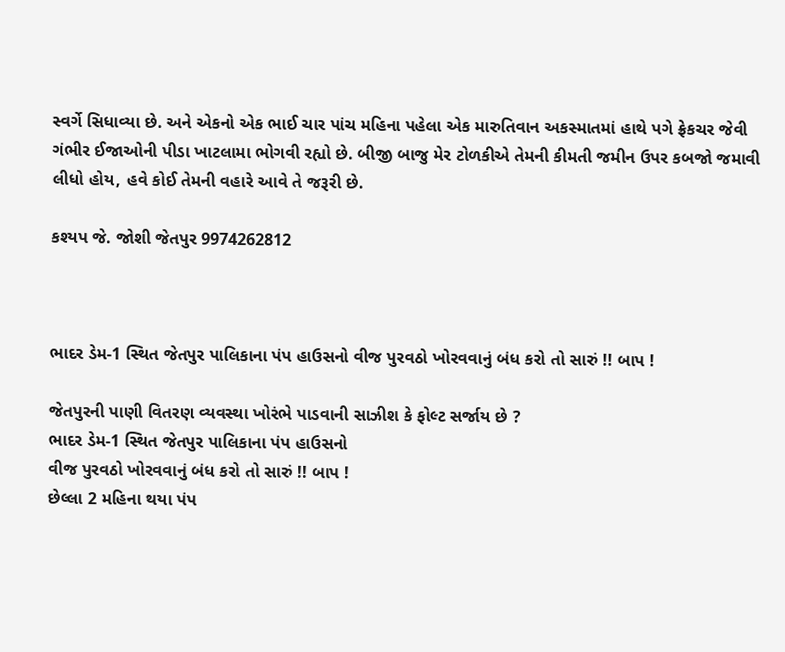સ્વર્ગે સિધાવ્યા છે. અને એકનો એક ભાઈ ચાર પાંચ મહિના પહેલા એક મારુતિવાન અકસ્માતમાં હાથે પગે ફ્રેકચર જેવી ગંભીર ઈજાઓની પીડા ખાટલામા ભોગવી રહ્યો છે. બીજી બાજુ મેર ટોળકીએ તેમની કીમતી જમીન ઉપર કબજો જમાવી લીધો હોય, હવે કોઈ તેમની વહારે આવે તે જરૂરી છે.

કશ્યપ જે. જોશી જેતપુર 9974262812



ભાદર ડેમ-1 સ્થિત જેતપુર પાલિકાના પંપ હાઉસનો વીજ પુરવઠો ખોરવવાનું બંધ કરો તો સારું !! બાપ !

જેતપુરની પાણી વિતરણ વ્યવસ્થા ખોરંભે પાડવાની સાઝીશ કે ફોલ્ટ સર્જાય છે ?
ભાદર ડેમ-1 સ્થિત જેતપુર પાલિકાના પંપ હાઉસનો
વીજ પુરવઠો ખોરવવાનું બંધ કરો તો સારું !! બાપ !
છેલ્લા 2 મહિના થયા પંપ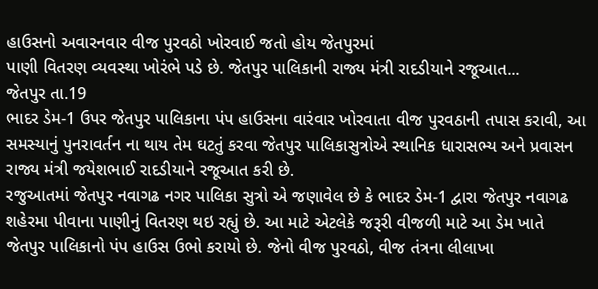હાઉસનો અવારનવાર વીજ પુરવઠો ખોરવાઈ જતો હોય જેતપુરમાં
પાણી વિતરણ વ્યવસ્થા ખોરંભે પડે છે. જેતપુર પાલિકાની રાજ્ય મંત્રી રાદડીયાને રજૂઆત...
જેતપુર તા.19
ભાદર ડેમ-1 ઉપર જેતપુર પાલિકાના પંપ હાઉસના વારંવાર ખોરવાતા વીજ પુરવઠાની તપાસ કરાવી, આ સમસ્યાનું પુનરાવર્તન ના થાય તેમ ઘટતું કરવા જેતપુર પાલિકાસુત્રોએ સ્થાનિક ધારાસભ્ય અને પ્રવાસન રાજ્ય મંત્રી જયેશભાઈ રાદડીયાને રજૂઆત કરી છે.
રજુઆતમાં જેતપુર નવાગઢ નગર પાલિકા સુત્રો એ જણાવેલ છે કે ભાદર ડેમ-1 દ્વારા જેતપુર નવાગઢ શહેરમા પીવાના પાણીનું વિતરણ થઇ રહ્યું છે. આ માટે એટલેકે જરૂરી વીજળી માટે આ ડેમ ખાતે જેતપુર પાલિકાનો પંપ હાઉસ ઉભો કરાયો છે. જેનો વીજ પુરવઠો, વીજ તંત્રના લીલાખા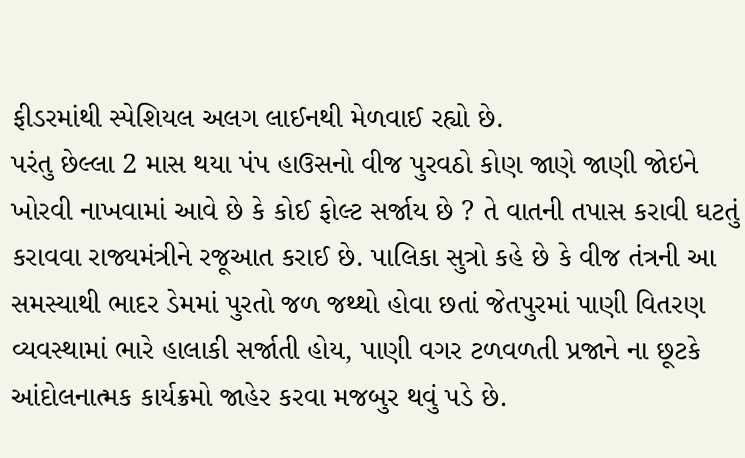ફીડરમાંથી સ્પેશિયલ અલગ લાઈનથી મેળવાઈ રહ્યો છે.
પરંતુ છેલ્લા 2 માસ થયા પંપ હાઉસનો વીજ પુરવઠો કોણ જાણે જાણી જોઇને ખોરવી નાખવામાં આવે છે કે કોઈ ફોલ્ટ સર્જાય છે ? તે વાતની તપાસ કરાવી ઘટતું કરાવવા રાજ્યમંત્રીને રજૂઆત કરાઈ છે. પાલિકા સુત્રો કહે છે કે વીજ તંત્રની આ સમસ્યાથી ભાદર ડેમમાં પુરતો જળ જથ્થો હોવા છતાં જેતપુરમાં પાણી વિતરણ વ્યવસ્થામાં ભારે હાલાકી સર્જાતી હોય, પાણી વગર ટળવળતી પ્રજાને ના છૂટકે આંદોલનાત્મક કાર્યક્રમો જાહેર કરવા મજબુર થવું પડે છે.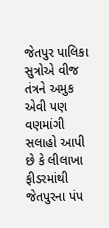જેતપુર પાલિકા સુત્રોએ વીજ તંત્રને અમુક એવી પણ વણમાંગી સલાહો આપી છે કે લીલાખા ફીડરમાંથી જેતપુરના પંપ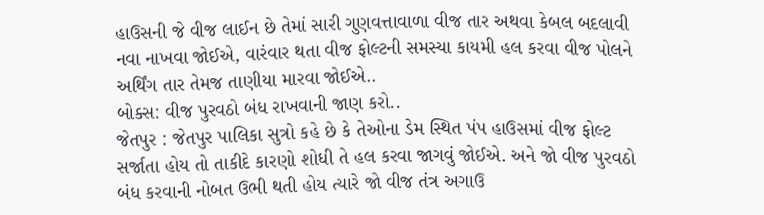હાઉસની જે વીજ લાઈન છે તેમાં સારી ગુણવત્તાવાળા વીજ તાર અથવા કેબલ બદલાવી નવા નાખવા જોઈએ, વારંવાર થતા વીજ ફોલ્ટની સમસ્યા કાયમી હલ કરવા વીજ પોલને અર્થિંગ તાર તેમજ તાણીયા મારવા જોઈએ..
બોક્સ: વીજ પુરવઠો બંધ રાખવાની જાણ કરો..
જેતપુર : જેતપુર પાલિકા સુત્રો કહે છે કે તેઓના ડેમ સ્થિત પંપ હાઉસમાં વીજ ફોલ્ટ સર્જાતા હોય તો તાકીદે કારણો શોધી તે હલ કરવા જાગવું જોઈએ. અને જો વીજ પુરવઠો બંધ કરવાની નોબત ઉભી થતી હોય ત્યારે જો વીજ તંત્ર અગાઉ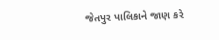જેતપુર પાલિકાને જાણ કરે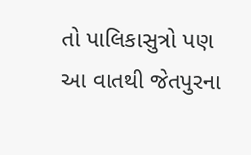તો પાલિકાસુત્રો પણ આ વાતથી જેતપુરના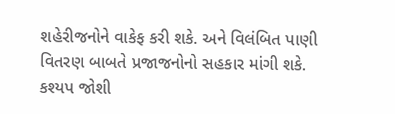શહેરીજનોને વાકેફ કરી શકે. અને વિલંબિત પાણી વિતરણ બાબતે પ્રજાજનોનો સહકાર માંગી શકે.
કશ્યપ જોશી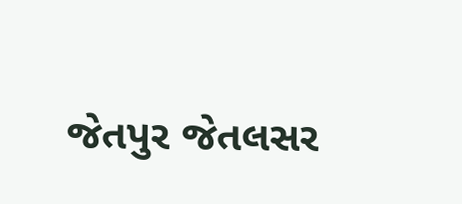જેતપુર જેતલસર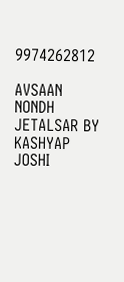9974262812

AVSAAN NONDH JETALSAR BY KASHYAP JOSHI